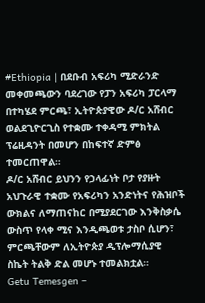#Ethiopia | በደቡብ አፍሪካ ሚድራንድ መቀመጫውን ባደረገው የፓን አፍሪካ ፓርላማ በተካሄደ ምርጫ፣ ኢትዮጵያዊው ዶ/ር አሸብር ወልደጊዮርጊስ የተቋሙ ተቀዳሚ ምክትል ፕሬዚዳንት በመሆን በከፍተኛ ድምፅ ተመርጠዋል።
ዶ/ር አሸብር ይህንን የኃላፊነት ቦታ የያዙት አህጉራዊ ተቋሙ የአፍሪካን አንድነትና የሕዝቦች ውክልና ለማጠናከር በሚያደርገው እንቅስቃሴ ውስጥ የላቀ ሚና እንዲጫወቱ ታስቦ ሲሆን፣ ምርጫቸውም ለኢትዮጵያ ዲፕሎማሲያዊ ስኬት ትልቅ ድል መሆኑ ተመልክቷል።
Getu Temesgen –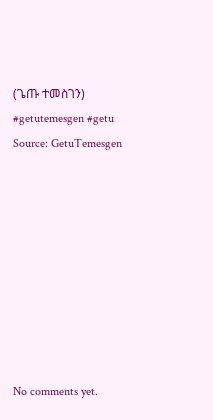(ጌጡ ተመስገን)
#getutemesgen #getu
Source: GetuTemesgen









No comments yet.